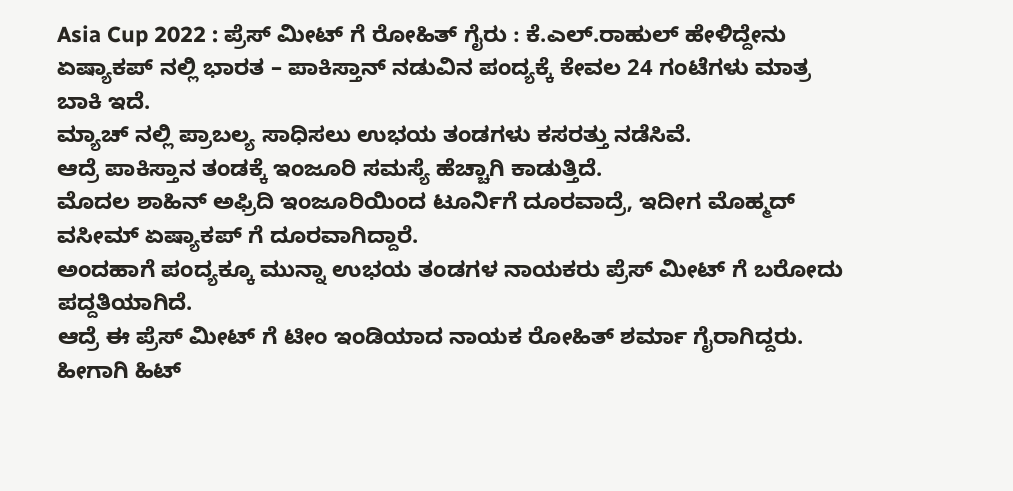Asia Cup 2022 : ಪ್ರೆಸ್ ಮೀಟ್ ಗೆ ರೋಹಿತ್ ಗೈರು : ಕೆ.ಎಲ್.ರಾಹುಲ್ ಹೇಳಿದ್ದೇನು
ಏಷ್ಯಾಕಪ್ ನಲ್ಲಿ ಭಾರತ – ಪಾಕಿಸ್ತಾನ್ ನಡುವಿನ ಪಂದ್ಯಕ್ಕೆ ಕೇವಲ 24 ಗಂಟೆಗಳು ಮಾತ್ರ ಬಾಕಿ ಇದೆ.
ಮ್ಯಾಚ್ ನಲ್ಲಿ ಪ್ರಾಬಲ್ಯ ಸಾಧಿಸಲು ಉಭಯ ತಂಡಗಳು ಕಸರತ್ತು ನಡೆಸಿವೆ.
ಆದ್ರೆ ಪಾಕಿಸ್ತಾನ ತಂಡಕ್ಕೆ ಇಂಜೂರಿ ಸಮಸ್ಯೆ ಹೆಚ್ಚಾಗಿ ಕಾಡುತ್ತಿದೆ.
ಮೊದಲ ಶಾಹಿನ್ ಅಫ್ರಿದಿ ಇಂಜೂರಿಯಿಂದ ಟೂರ್ನಿಗೆ ದೂರವಾದ್ರೆ, ಇದೀಗ ಮೊಹ್ಮದ್ ವಸೀಮ್ ಏಷ್ಯಾಕಪ್ ಗೆ ದೂರವಾಗಿದ್ದಾರೆ.
ಅಂದಹಾಗೆ ಪಂದ್ಯಕ್ಕೂ ಮುನ್ನಾ ಉಭಯ ತಂಡಗಳ ನಾಯಕರು ಪ್ರೆಸ್ ಮೀಟ್ ಗೆ ಬರೋದು ಪದ್ದತಿಯಾಗಿದೆ.
ಆದ್ರೆ ಈ ಪ್ರೆಸ್ ಮೀಟ್ ಗೆ ಟೀಂ ಇಂಡಿಯಾದ ನಾಯಕ ರೋಹಿತ್ ಶರ್ಮಾ ಗೈರಾಗಿದ್ದರು.
ಹೀಗಾಗಿ ಹಿಟ್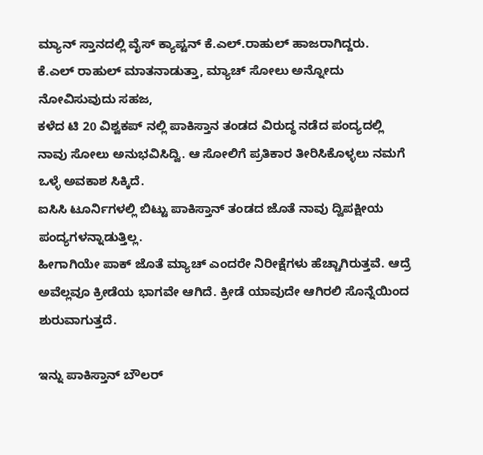ಮ್ಯಾನ್ ಸ್ತಾನದಲ್ಲಿ ವೈಸ್ ಕ್ಯಾಪ್ಟನ್ ಕೆ.ಎಲ್.ರಾಹುಲ್ ಹಾಜರಾಗಿದ್ದರು.
ಕೆ.ಎಲ್ ರಾಹುಲ್ ಮಾತನಾಡುತ್ತಾ, ಮ್ಯಾಚ್ ಸೋಲು ಅನ್ನೋದು ನೋವಿಸುವುದು ಸಹಜ,
ಕಳೆದ ಟಿ 20 ವಿಶ್ವಕಪ್ ನಲ್ಲಿ ಪಾಕಿಸ್ತಾನ ತಂಡದ ವಿರುದ್ಧ ನಡೆದ ಪಂದ್ಯದಲ್ಲಿ ನಾವು ಸೋಲು ಅನುಭವಿಸಿದ್ವಿ. ಆ ಸೋಲಿಗೆ ಪ್ರತಿಕಾರ ತೀರಿಸಿಕೊಳ್ಳಲು ನಮಗೆ ಒಳ್ಳೆ ಅವಕಾಶ ಸಿಕ್ಕಿದೆ.
ಐಸಿಸಿ ಟೂರ್ನಿಗಳಲ್ಲಿ ಬಿಟ್ಟು ಪಾಕಿಸ್ತಾನ್ ತಂಡದ ಜೊತೆ ನಾವು ದ್ವಿಪಕ್ಷೀಯ ಪಂದ್ಯಗಳನ್ನಾಡುತ್ತಿಲ್ಲ.
ಹೀಗಾಗಿಯೇ ಪಾಕ್ ಜೊತೆ ಮ್ಯಾಚ್ ಎಂದರೇ ನಿರೀಕ್ಷೆಗಳು ಹೆಚ್ಚಾಗಿರುತ್ತವೆ. ಆದ್ರೆ ಅವೆಲ್ಲವೂ ಕ್ರೀಡೆಯ ಭಾಗವೇ ಆಗಿದೆ. ಕ್ರೀಡೆ ಯಾವುದೇ ಆಗಿರಲಿ ಸೊನ್ನೆಯಿಂದ ಶುರುವಾಗುತ್ತದೆ.

ಇನ್ನು ಪಾಕಿಸ್ತಾನ್ ಬೌಲರ್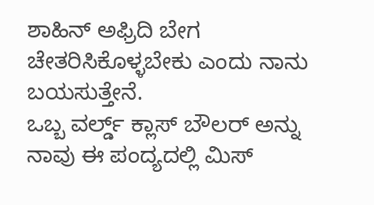ಶಾಹಿನ್ ಅಫ್ರಿದಿ ಬೇಗ ಚೇತರಿಸಿಕೊಳ್ಳಬೇಕು ಎಂದು ನಾನು ಬಯಸುತ್ತೇನೆ.
ಒಬ್ಬ ವರ್ಲ್ಡ್ ಕ್ಲಾಸ್ ಬೌಲರ್ ಅನ್ನು ನಾವು ಈ ಪಂದ್ಯದಲ್ಲಿ ಮಿಸ್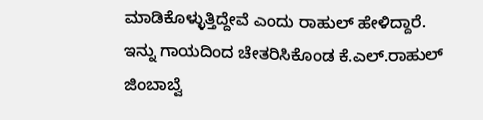ಮಾಡಿಕೊಳ್ಳುತ್ತಿದ್ದೇವೆ ಎಂದು ರಾಹುಲ್ ಹೇಳಿದ್ದಾರೆ.
ಇನ್ನು ಗಾಯದಿಂದ ಚೇತರಿಸಿಕೊಂಡ ಕೆ.ಎಲ್.ರಾಹುಲ್ ಜಿಂಬಾಬ್ವೆ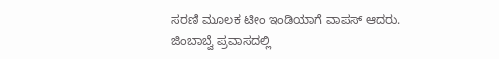ಸರಣಿ ಮೂಲಕ ಟೀಂ ಇಂಡಿಯಾಗೆ ವಾಪಸ್ ಆದರು.
ಜಿಂಬಾಬ್ವೆ ಪ್ರವಾಸದಲ್ಲಿ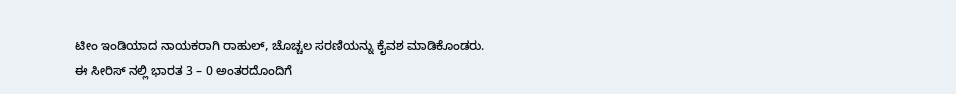ಟೀಂ ಇಂಡಿಯಾದ ನಾಯಕರಾಗಿ ರಾಹುಲ್, ಚೊಚ್ಚಲ ಸರಣಿಯನ್ನು ಕೈವಶ ಮಾಡಿಕೊಂಡರು.
ಈ ಸೀರಿಸ್ ನಲ್ಲಿ ಭಾರತ 3 – 0 ಅಂತರದೊಂದಿಗೆ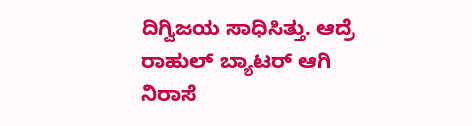ದಿಗ್ವಿಜಯ ಸಾಧಿಸಿತ್ತು. ಆದ್ರೆ ರಾಹುಲ್ ಬ್ಯಾಟರ್ ಆಗಿ ನಿರಾಸೆ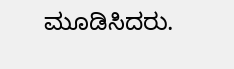ಮೂಡಿಸಿದರು.